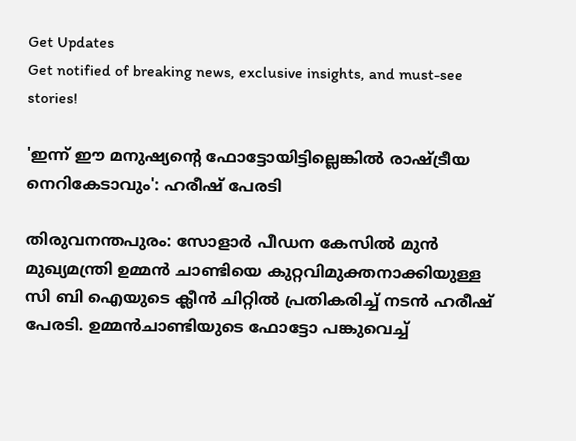Get Updates
Get notified of breaking news, exclusive insights, and must-see stories!

'ഇന്ന് ഈ മനുഷ്യന്റെ ഫോട്ടോയിട്ടില്ലെങ്കിൽ രാഷ്ട്രീയ നെറികേടാവും': ഹരീഷ് പേരടി

തിരുവനന്തപുരം: സോളാർ പീഡന കേസില്‍ മുൻ മുഖ്യമന്ത്രി ഉമ്മൻ ചാണ്ടിയെ കുറ്റവിമുക്തനാക്കിയുള്ള സി ബി ഐയുടെ ക്ലീൻ ചിറ്റിൽ പ്രതികരിച്ച് നടൻ ഹരീഷ് പേരടി. ഉമ്മൻചാണ്ടിയുടെ ഫോട്ടോ പങ്കുവെച്ച്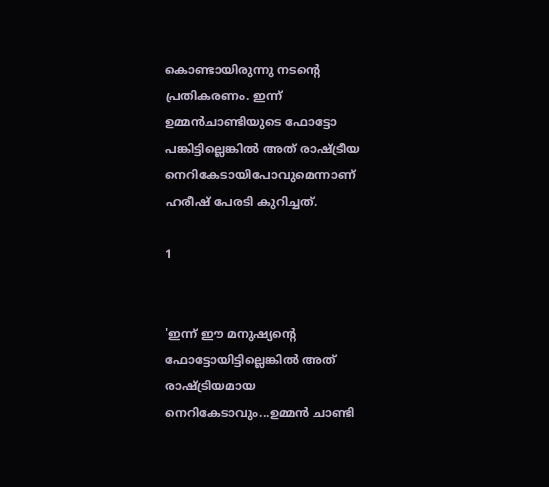കൊണ്ടായിരുന്നു നടന്റെ പ്രതികരണം. ഇന്ന് ഉമ്മൻചാണ്ടിയുടെ ഫോട്ടോ പങ്കിട്ടില്ലെങ്കിൽ അത് രാഷ്ട്രീയ നെറികേടായിപോവുമെന്നാണ് ഹരീഷ് പേരടി കുറിച്ചത്.

1


'ഇന്ന് ഈ മനുഷ്യന്റെ ഫോട്ടോയിട്ടില്ലെങ്കിൽ അത് രാഷ്ട്രിയമായ നെറികേടാവും...ഉമ്മൻ ചാണ്ടി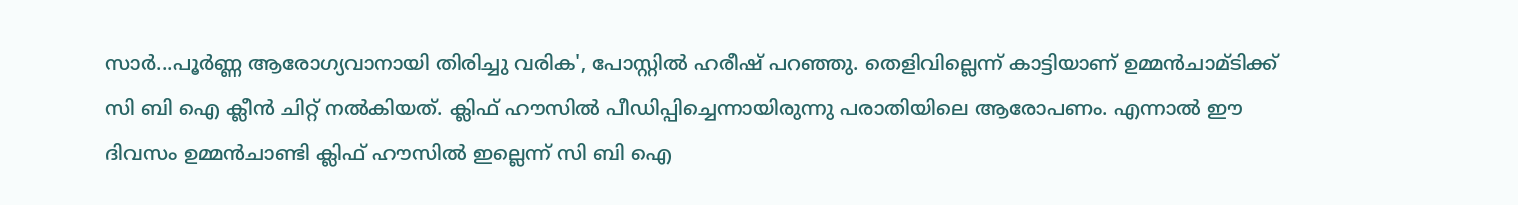സാർ...പൂർണ്ണ ആരോഗ്യവാനായി തിരിച്ചു വരിക', പോസ്റ്റിൽ ഹരീഷ് പറഞ്ഞു. തെളിവില്ലെന്ന് കാട്ടിയാണ് ഉമ്മൻചാമ്ടിക്ക് സി ബി ഐ ക്ലീൻ ചിറ്റ് നൽകിയത്. ക്ലിഫ് ഹൗസിൽ പീഡിപ്പിച്ചെന്നായിരുന്നു പരാതിയിലെ ആരോപണം. എന്നാൽ ഈ ദിവസം ഉമ്മൻചാണ്ടി ക്ലിഫ് ഹൗസിൽ‍ ഇല്ലെന്ന് സി ബി ഐ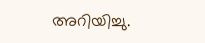അറിയിച്ചു.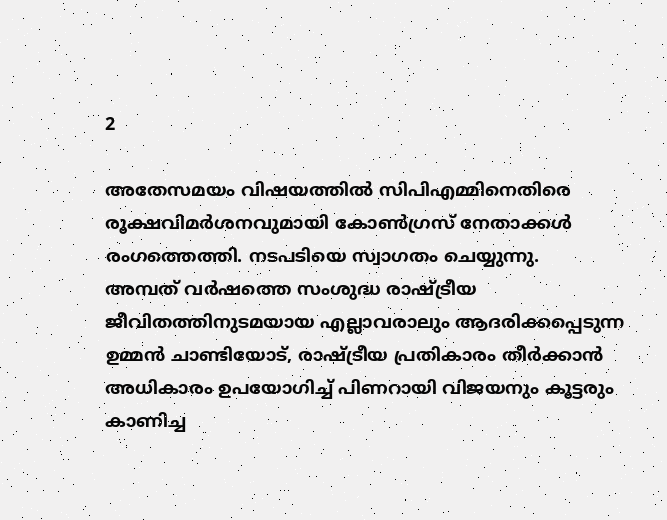2

അതേസമയം വിഷയത്തിൽ സിപിഎമ്മിനെതിരെ രൂക്ഷവിമർശനവുമായി കോൺഗ്രസ് നേതാക്കൾ രംഗത്തെത്തി. നടപടിയെ സ്വാഗതം ചെയ്യുന്നു.
അമ്പത് വർഷത്തെ സംശുദ്ധ രാഷ്ട്രീയ ജീവിതത്തിനുടമയായ എല്ലാവരാലും ആദരിക്കപ്പെടുന്ന ഉമ്മൻ ചാണ്ടിയോട്, രാഷ്ട്രീയ പ്രതികാരം തീർക്കാൻ അധികാരം ഉപയോഗിച്ച് പിണറായി വിജയനും കൂട്ടരും കാണിച്ച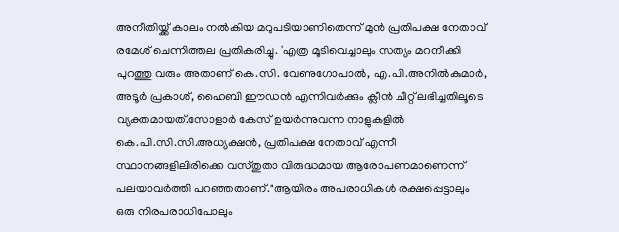അനീതിയ്ക്ക് കാലം നൽകിയ മറുപടിയാണിതെന്ന് മുൻ പ്രതിപക്ഷ നേതാവ് രമേശ് ചെന്നിത്തല പ്രതികരിച്ചു. 'എത്ര മൂടിവെച്ചാലും സത്യം മറനീക്കി പുറത്തു വരും അതാണ് കെ.സി. വേണുഗോപാൽ, എ.പി.അനിൽകുമാർ, അടൂർ പ്രകാശ്, ഹൈബി ഈഡൻ എന്നിവർക്കും ക്ലീന്‍ ചീറ്റ് ലഭിച്ചതിലൂടെ വ്യക്തമായത്.സോളാർ കേസ് ഉയർന്നുവന്ന നാളുകളിൽ കെ.പി.സി.സി.അധ്യക്ഷൻ, പ്രതിപക്ഷ നേതാവ് എന്നീ സ്ഥാനങ്ങളിലിരിക്കെ വസ്തുതാ വിരുദ്ധമായ ആരോപണമാണെന്ന് പലയാവർത്തി പറഞ്ഞതാണ്."ആയിരം അപരാധികൾ രക്ഷപ്പെട്ടാലും ഒരു നിരപരാധിപോലും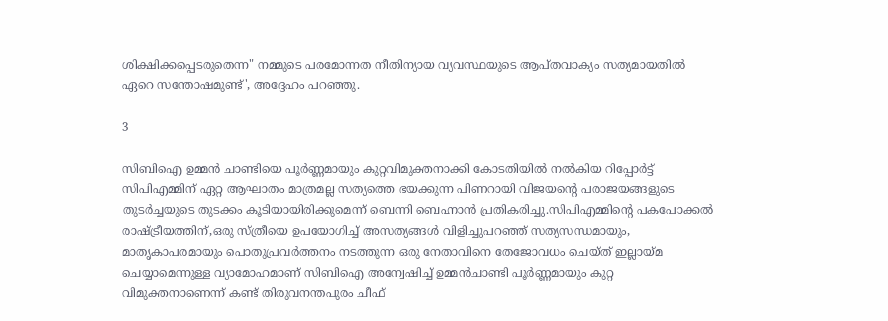ശിക്ഷിക്കപ്പെടരുതെന്ന" നമ്മുടെ പരമോന്നത നീതിന്യായ വ്യവസ്ഥയുടെ ആപ്തവാക്യം സത്യമായതിൽ ഏറെ സന്തോഷമുണ്ട്', അദ്ദേഹം പറഞ്ഞു.

3

സിബിഐ ഉമ്മൻ ചാണ്ടിയെ പൂർണ്ണമായും കുറ്റവിമുക്തനാക്കി കോടതിയിൽ നൽകിയ റിപ്പോർട്ട് സിപിഎമ്മിന് ഏറ്റ ആഘാതം മാത്രമല്ല സത്യത്തെ ഭയക്കുന്ന പിണറായി വിജയന്റെ പരാജയങ്ങളുടെ തുടർച്ചയുടെ തുടക്കം കൂടിയായിരിക്കുമെന്ന് ബെന്നി ബെഹ്നാൻ പ്രതികരിച്ചു.സിപിഎമ്മിന്റെ പകപോക്കൽ രാഷ്ട്രീയത്തിന്,ഒരു സ്ത്രീയെ ഉപയോഗിച്ച് അസത്യങ്ങൾ വിളിച്ചുപറഞ്ഞ് സത്യസന്ധമായും, മാതൃകാപരമായും പൊതുപ്രവർത്തനം നടത്തുന്ന ഒരു നേതാവിനെ തേജോവധം ചെയ്ത് ഇല്ലായ്മ ചെയ്യാമെന്നുള്ള വ്യാമോഹമാണ് സിബിഐ അന്വേഷിച്ച് ഉമ്മൻചാണ്ടി പൂർണ്ണമായും കുറ്റ വിമുക്തനാണെന്ന് കണ്ട് തിരുവനന്തപുരം ചീഫ്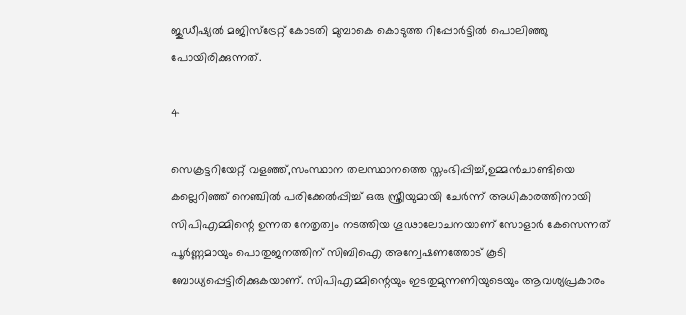ജുഡീഷ്യൽ മജിസ്ട്രേറ്റ് കോടതി മുമ്പാകെ കൊടുത്ത റിപ്പോർട്ടിൽ പൊലിഞ്ഞു പോയിരിക്കുന്നത്.

4

സെക്രട്ടറിയേറ്റ് വളഞ്ഞ്,സംസ്ഥാന തലസ്ഥാനത്തെ സ്തംഭിപ്പിച്ച്,ഉമ്മൻചാണ്ടിയെ കല്ലെറിഞ്ഞ് നെഞ്ചിൽ പരിക്കേൽപ്പിച്ച് ഒരു സ്ത്രീയുമായി ചേർന്ന് അധികാരത്തിനായി സിപിഎമ്മിന്റെ ഉന്നത നേതൃത്വം നടത്തിയ ഗൂഢാലോചനയാണ് സോളാർ കേസെന്നത് പൂർണ്ണമായും പൊതുജനത്തിന് സിബിഐ അന്വേഷണത്തോട് കൂടി ബോധ്യപ്പെട്ടിരിക്കുകയാണ്. സിപിഎമ്മിന്റെയും ഇടതുമുന്നണിയുടെയും ആവശ്യപ്രകാരം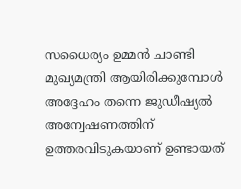സധൈര്യം ഉമ്മൻ ചാണ്ടി മുഖ്യമന്ത്രി ആയിരിക്കുമ്പോൾ അദ്ദേഹം തന്നെ ജുഡീഷ്യൽ അന്വേഷണത്തിന് ഉത്തരവിടുകയാണ് ഉണ്ടായത്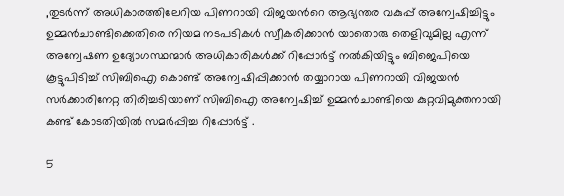,തുടർന്ന് അധികാരത്തിലേറിയ പിണറായി വിജയൻറെ ആഭ്യന്തര വകുപ്പ് അന്വേഷിച്ചിട്ടും ഉമ്മൻചാണ്ടിക്കെതിരെ നിയമ നടപടികൾ സ്വീകരിക്കാൻ യാതൊരു തെളിവുമില്ല എന്ന് അന്വേഷണ ഉദ്യോഗസ്ഥന്മാർ അധികാരികൾക്ക് റിപ്പോർട്ട് നൽകിയിട്ടും ബിജെപിയെ കൂട്ടുപിടിച്ച് സിബിഐ കൊണ്ട് അന്വേഷിപ്പിക്കാൻ തയ്യാറായ പിണറായി വിജയൻ സർക്കാരിനേറ്റ തിരിച്ചടിയാണ് സിബിഐ അന്വേഷിച്ച് ഉമ്മൻചാണ്ടിയെ കുറ്റവിമുക്തനായി കണ്ട് കോടതിയിൽ സമർപ്പിച്ച റിപ്പോർട്ട് .

5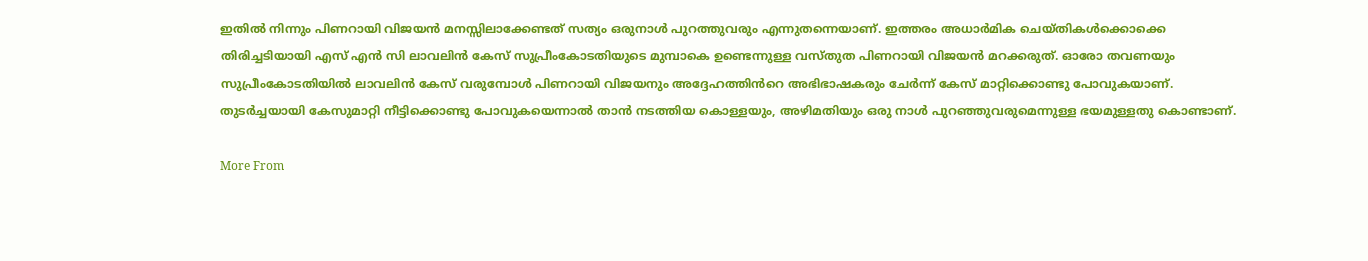ഇതിൽ നിന്നും പിണറായി വിജയൻ മനസ്സിലാക്കേണ്ടത് സത്യം ഒരുനാൾ പുറത്തുവരും എന്നുതന്നെയാണ്. ഇത്തരം അധാർമിക ചെയ്തികൾക്കൊക്കെ തിരിച്ചടിയായി എസ് എൻ സി ലാവലിൻ കേസ് സുപ്രീംകോടതിയുടെ മുമ്പാകെ ഉണ്ടെന്നുള്ള വസ്തുത പിണറായി വിജയൻ മറക്കരുത്. ഓരോ തവണയും സുപ്രീംകോടതിയിൽ ലാവലിൻ കേസ് വരുമ്പോൾ പിണറായി വിജയനും അദ്ദേഹത്തിൻറെ അഭിഭാഷകരും ചേർന്ന് കേസ് മാറ്റിക്കൊണ്ടു പോവുകയാണ്. തുടർച്ചയായി കേസുമാറ്റി നീട്ടിക്കൊണ്ടു പോവുകയെന്നാൽ താൻ നടത്തിയ കൊള്ളയും, അഴിമതിയും ഒരു നാൾ പുറഞ്ഞുവരുമെന്നുള്ള ഭയമുള്ളതു കൊണ്ടാണ്.

More From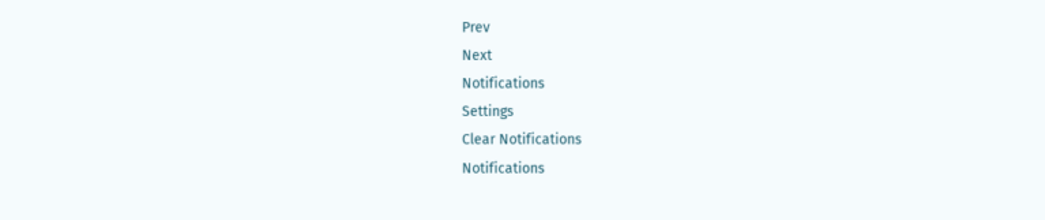Prev
Next
Notifications
Settings
Clear Notifications
Notifications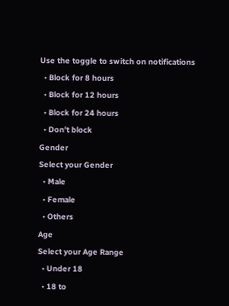Use the toggle to switch on notifications
  • Block for 8 hours
  • Block for 12 hours
  • Block for 24 hours
  • Don't block
Gender
Select your Gender
  • Male
  • Female
  • Others
Age
Select your Age Range
  • Under 18
  • 18 to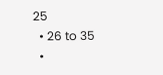25
  • 26 to 35
  •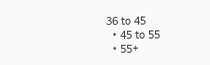36 to 45
  • 45 to 55
  • 55+